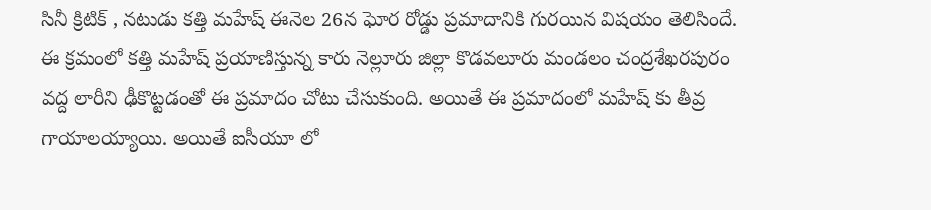సినీ క్రిటిక్ , నటుడు కత్తి మహేష్ ఈనెల 26న ఘోర రోడ్డు ప్రమాదానికి గురయిన విషయం తెలిసిందే. ఈ క్రమంలో కత్తి మహేష్ ప్రయాణిస్తున్న కారు నెల్లూరు జిల్లా కొడవలూరు మండలం చంద్రశేఖరపురం వద్ద లారీని ఢీకొట్టడంతో ఈ ప్రమాదం చోటు చేసుకుంది. అయితే ఈ ప్రమాదంలో మహేష్ కు తీవ్ర గాయాలయ్యాయి. అయితే ఐసీయూ లో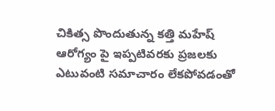చికిత్స పొందుతున్న కత్తి మహేష్ ఆరోగ్యం పై ఇప్పటివరకు ప్రజలకు ఎటువంటి సమాచారం లేకపోవడంతో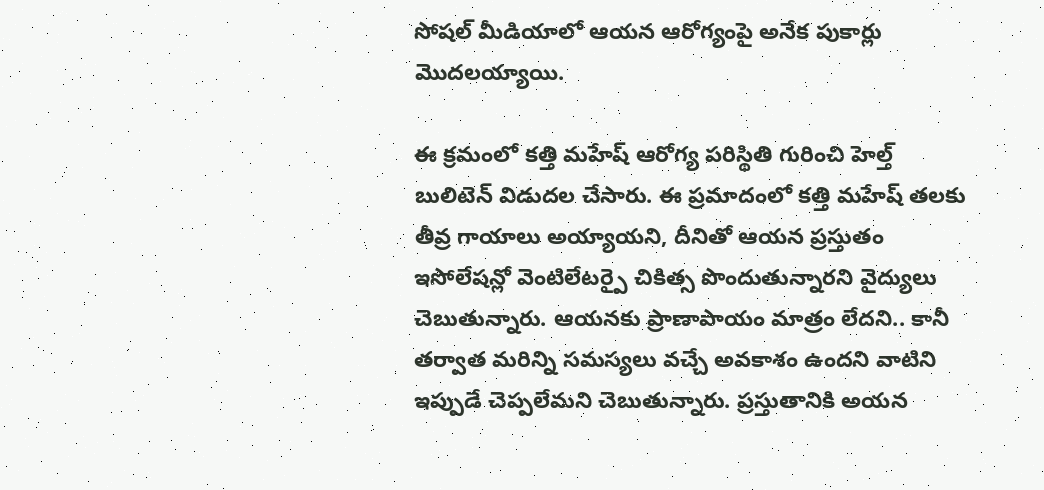సోషల్ మీడియాలో ఆయన ఆరోగ్యంపై అనేక పుకార్లు మొదలయ్యాయి.

ఈ క్రమంలో కత్తి మహేష్ ఆరోగ్య పరిస్థితి గురించి హెల్త్ బులిటెన్ విడుదల చేసారు. ఈ ప్రమాదంలో కత్తి మహేష్ తలకు తీవ్ర గాయాలు అయ్యాయని, దీనితో ఆయన ప్రస్తుతం ఇసోలేషన్లో వెంటిలేటర్పై చికిత్స పొందుతున్నారని వైద్యులు చెబుతున్నారు. ఆయనకు ప్రాణాపాయం మాత్రం లేదని.. కానీ తర్వాత మరిన్ని సమస్యలు వచ్చే అవకాశం ఉందని వాటిని ఇప్పుడే చెప్పలేమని చెబుతున్నారు. ప్రస్తుతానికి అయన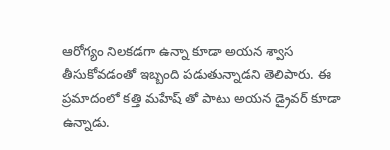ఆరోగ్యం నిలకడగా ఉన్నా కూడా అయన శ్వాస తీసుకోవడంతో ఇబ్బంది పడుతున్నాడని తెలిపారు. ఈ ప్రమాదంలో కత్తి మహేష్ తో పాటు అయన డ్రైవర్ కూడా ఉన్నాడు.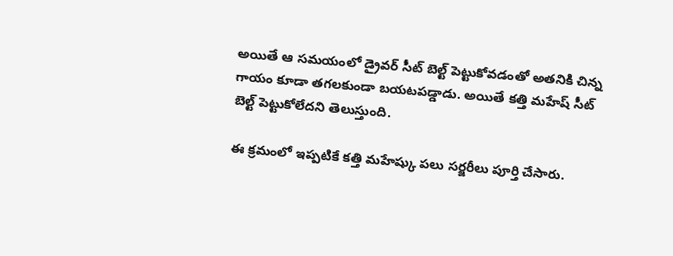అయితే ఆ సమయంలో డ్రైవర్ సీట్ బెల్ట్ పెట్టుకోవడంతో అతనికి చిన్న గాయం కూడా తగలకుండా బయటపడ్డాడు. అయితే కత్తి మహేష్ సీట్ బెల్ట్ పెట్టుకోలేదని తెలుస్తుంది.

ఈ క్రమంలో ఇప్పటికే కత్తి మహేష్కు పలు సర్జరీలు పూర్తి చేసారు.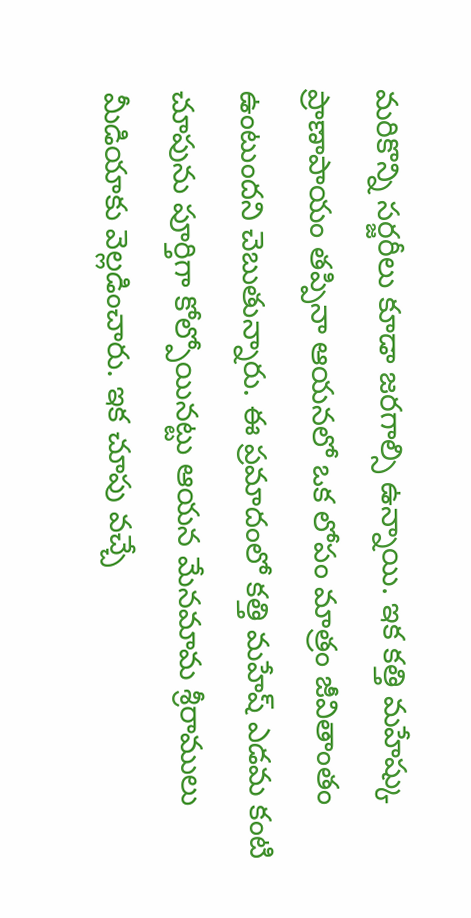మరికొన్ని సర్జరీలు కూడా జరగాల్సి ఉన్నాయి. ఇక కత్తి మహేష్కు ప్రాణాపాయం తప్పినా ఆయనలో ఒక లోపం మాత్రం జీవితాంతం ఉంటుందని చెబుతున్నారు. ఈ ప్రమాదంలో కత్తి మహేష్ ఎడమ కంటి చూపును పూర్తిగా కోల్పోయినట్టు ఆయన మేనమామ శ్రీరాములు మీడియాకు వెల్లడించారు. ఇక చూపు వచ్చే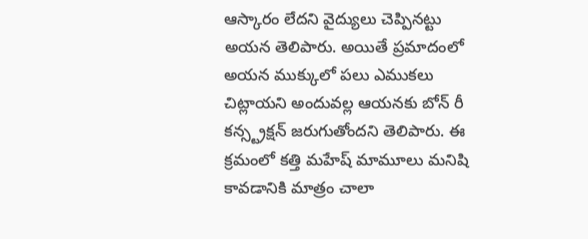ఆస్కారం లేదని వైద్యులు చెప్పినట్టు అయన తెలిపారు. అయితే ప్రమాదంలో అయన ముక్కులో పలు ఎముకలు చిట్లాయని అందువల్ల ఆయనకు బోన్ రీ కన్స్ట్రక్షన్ జరుగుతోందని తెలిపారు. ఈ క్రమంలో కత్తి మహేష్ మామూలు మనిషి కావడానికి మాత్రం చాలా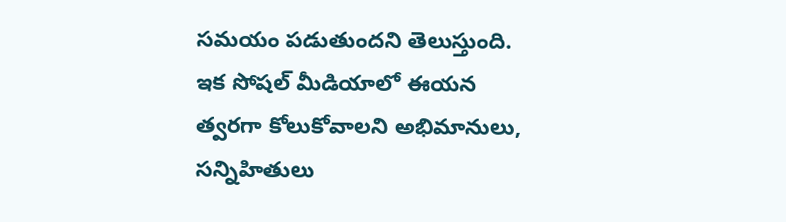సమయం పడుతుందని తెలుస్తుంది. ఇక సోషల్ మీడియాలో ఈయన త్వరగా కోలుకోవాలని అభిమానులు, సన్నిహితులు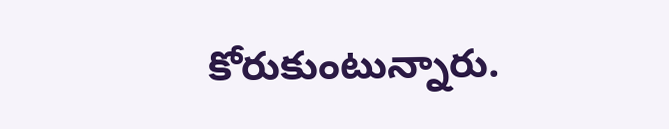కోరుకుంటున్నారు.